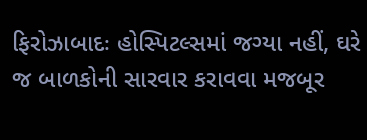ફિરોઝાબાદઃ હોસ્પિટલ્સમાં જગ્યા નહીં, ઘરે જ બાળકોની સારવાર કરાવવા મજબૂર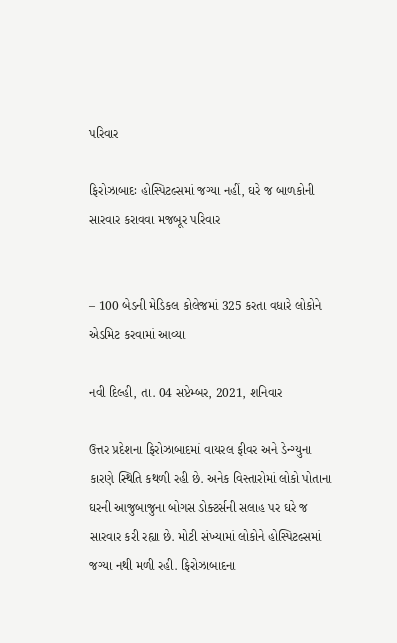પરિવાર

ફિરોઝાબાદઃ હોસ્પિટલ્સમાં જગ્યા નહીં, ઘરે જ બાળકોની સારવાર કરાવવા મજબૂર પરિવાર


– 100 બેડની મેડિકલ કોલેજમાં 325 કરતા વધારે લોકોને એડમિટ કરવામાં આવ્યા

નવી દિલ્હી, તા. 04 સપ્ટેમ્બર, 2021, શનિવાર

ઉત્તર પ્રદેશના ફિરોઝાબાદમાં વાયરલ ફીવર અને ડેન્ગ્યુના કારણે સ્થિતિ કથળી રહી છે. અનેક વિસ્તારોમાં લોકો પોતાના ઘરની આજુબાજુના બોગસ ડોક્ટર્સની સલાહ પર ઘરે જ સારવાર કરી રહ્યા છે. મોટી સંખ્યામાં લોકોને હોસ્પિટલ્સમાં જગ્યા નથી મળી રહી. ફિરોઝાબાદના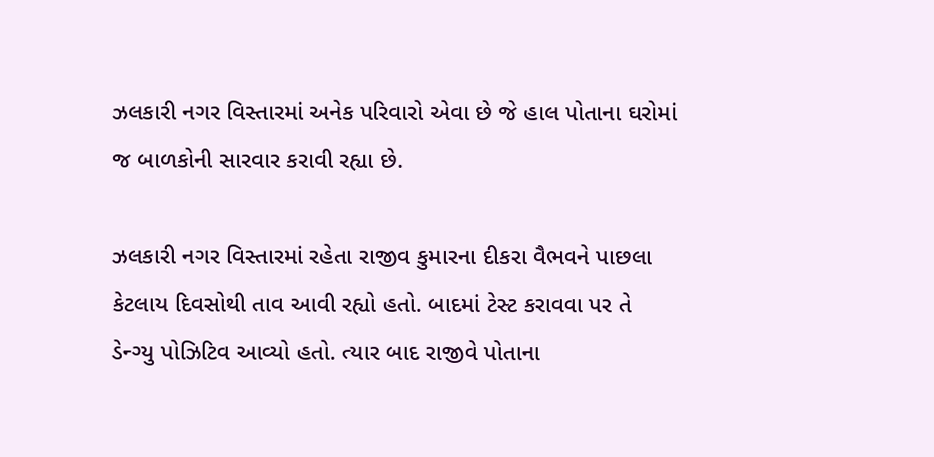ઝલકારી નગર વિસ્તારમાં અનેક પરિવારો એવા છે જે હાલ પોતાના ઘરોમાં જ બાળકોની સારવાર કરાવી રહ્યા છે.

ઝલકારી નગર વિસ્તારમાં રહેતા રાજીવ કુમારના દીકરા વૈભવને પાછલા કેટલાય દિવસોથી તાવ આવી રહ્યો હતો. બાદમાં ટેસ્ટ કરાવવા પર તે ડેન્ગ્યુ પોઝિટિવ આવ્યો હતો. ત્યાર બાદ રાજીવે પોતાના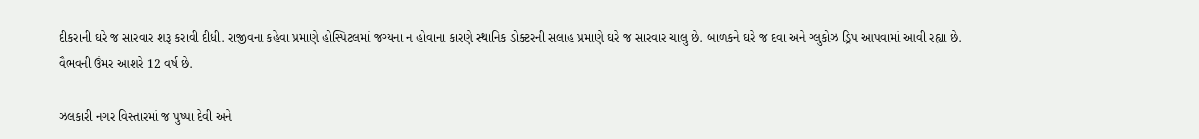દીકરાની ઘરે જ સારવાર શરૂ કરાવી દીધી. રાજીવના કહેવા પ્રમાણે હોસ્પિટલમાં જગ્યના ન હોવાના કારણે સ્થાનિક ડોક્ટરની સલાહ પ્રમાણે ઘરે જ સારવાર ચાલુ છે. બાળકને ઘરે જ દવા અને ગ્લુકોઝ ડ્રિપ આપવામાં આવી રહ્યા છે. વૈભવની ઉંમર આશરે 12 વર્ષ છે.

ઝલકારી નગર વિસ્તારમાં જ પુષ્પા દેવી અને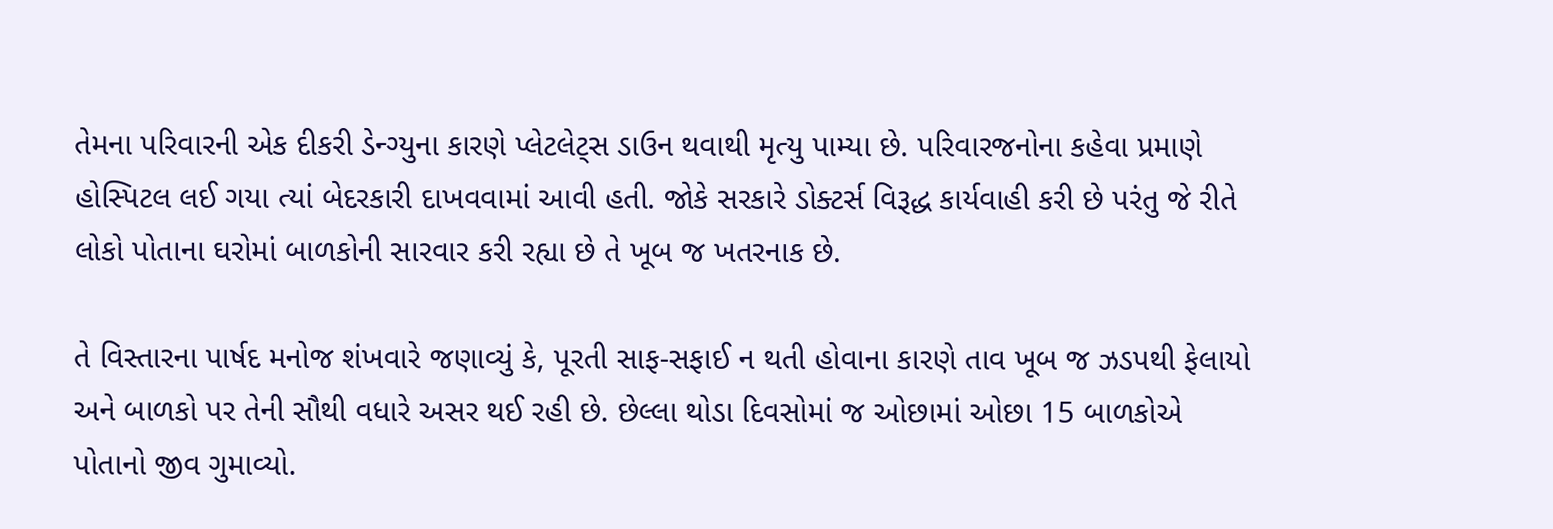તેમના પરિવારની એક દીકરી ડેન્ગ્યુના કારણે પ્લેટલેટ્સ ડાઉન થવાથી મૃત્યુ પામ્યા છે. પરિવારજનોના કહેવા પ્રમાણે હોસ્પિટલ લઈ ગયા ત્યાં બેદરકારી દાખવવામાં આવી હતી. જોકે સરકારે ડોક્ટર્સ વિરૂદ્ધ કાર્યવાહી કરી છે પરંતુ જે રીતે લોકો પોતાના ઘરોમાં બાળકોની સારવાર કરી રહ્યા છે તે ખૂબ જ ખતરનાક છે.

તે વિસ્તારના પાર્ષદ મનોજ શંખવારે જણાવ્યું કે, પૂરતી સાફ-સફાઈ ન થતી હોવાના કારણે તાવ ખૂબ જ ઝડપથી ફેલાયો અને બાળકો પર તેની સૌથી વધારે અસર થઈ રહી છે. છેલ્લા થોડા દિવસોમાં જ ઓછામાં ઓછા 15 બાળકોએ પોતાનો જીવ ગુમાવ્યો.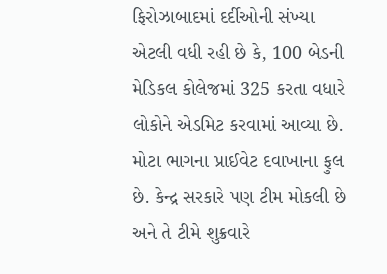ફિરોઝાબાદમાં દર્દીઓની સંખ્યા એટલી વધી રહી છે કે, 100 બેડની મેડિકલ કોલેજમાં 325 કરતા વધારે લોકોને એડમિટ કરવામાં આવ્યા છે. મોટા ભાગના પ્રાઈવેટ દવાખાના ફુલ છે. કેન્દ્ર સરકારે પણ ટીમ મોકલી છે અને તે ટીમે શુક્રવારે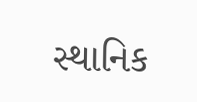સ્થાનિક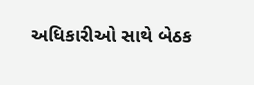અધિકારીઓ સાથે બેઠક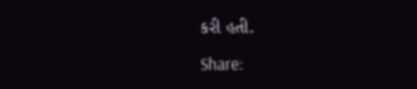કરી હતી.

Share: